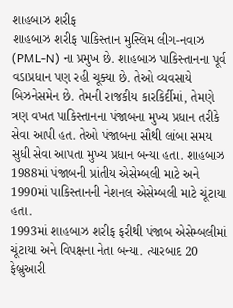શાહબાઝ શરીફ
શાહબાઝ શરીફ પાકિસ્તાન મુસ્લિમ લીગ-નવાઝ (PML-N) ના પ્રમુખ છે. શાહબાઝ પાકિસ્તાનના પૂર્વ વડાપ્રધાન પણ રહી ચૂક્યા છે. તેઓ વ્યવસાયે બિઝનેસમેન છે. તેમની રાજકીય કારકિર્દીમાં, તેમણે ત્રણ વખત પાકિસ્તાનના પંજાબના મુખ્ય પ્રધાન તરીકે સેવા આપી હત. તેઓ પંજાબના સૌથી લાંબા સમય સુધી સેવા આપતા મુખ્ય પ્રધાન બન્યા હતા. શાહબાઝ 1988માં પંજાબની પ્રાંતીય એસેમ્બલી માટે અને 1990માં પાકિસ્તાનની નેશનલ એસેમ્બલી માટે ચૂંટાયા હતા.
1993માં શાહબાઝ શરીફ ફરીથી પંજાબ એસેમ્બલીમાં ચૂંટાયા અને વિપક્ષના નેતા બન્યા. ત્યારબાદ 20 ફેબ્રુઆરી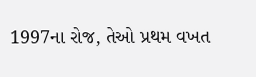1997ના રોજ, તેઓ પ્રથમ વખત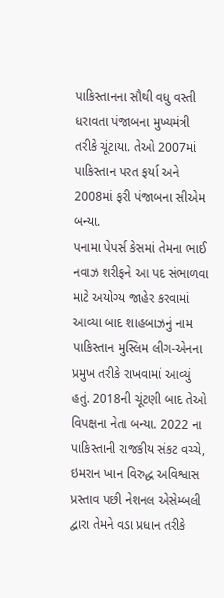પાકિસ્તાનના સૌથી વધુ વસ્તી ધરાવતા પંજાબના મુખ્યમંત્રી તરીકે ચૂંટાયા. તેઓ 2007માં પાકિસ્તાન પરત ફર્યા અને 2008માં ફરી પંજાબના સીએમ બન્યા.
પનામા પેપર્સ કેસમાં તેમના ભાઈ નવાઝ શરીફને આ પદ સંભાળવા માટે અયોગ્ય જાહેર કરવામાં આવ્યા બાદ શાહબાઝનું નામ પાકિસ્તાન મુસ્લિમ લીગ-એનના પ્રમુખ તરીકે રાખવામાં આવ્યું હતું. 2018ની ચૂંટણી બાદ તેઓ વિપક્ષના નેતા બન્યા. 2022 ના પાકિસ્તાની રાજકીય સંકટ વચ્ચે, ઇમરાન ખાન વિરુદ્ધ અવિશ્વાસ પ્રસ્તાવ પછી નેશનલ એસેમ્બલી દ્વારા તેમને વડા પ્રધાન તરીકે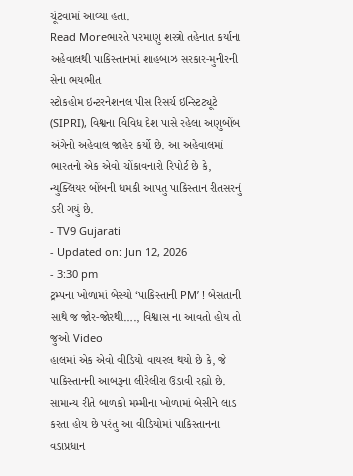ચૂંટવામાં આવ્યા હતા.
Read Moreભારતે પરમાણુ શસ્ત્રો તહેનાત કર્યાના અહેવાલથી પાકિસ્તાનમાં શાહબાઝ સરકાર-મુનીરની સેના ભયભીત
સ્ટોકહોમ ઇન્ટરનેશનલ પીસ રિસર્ચ ઇન્સ્ટિટ્યૂટે (SIPRI), વિશ્વના વિવિધ દેશ પાસે રહેલા અણુબોંબ અંગેનો અહેવાલ જાહેર કર્યો છે. આ અહેવાલમાં ભારતનો એક એવો ચોંકાવનારો રિપોર્ટ છે કે, ન્યુક્લિયર બોંબની ધમકી આપતુ પાકિસ્તાન રીતસરનું ડરી ગયું છે.
- TV9 Gujarati
- Updated on: Jun 12, 2026
- 3:30 pm
ટ્રમ્પના ખોળામાં બેસ્યો ‘પાકિસ્તાની PM’ ! બેસતાની સાથે જ જોર-જોરથી…., વિશ્વાસ ના આવતો હોય તો જુઓ Video
હાલમાં એક એવો વીડિયો વાયરલ થયો છે કે, જે પાકિસ્તાનની આબરૂના લીરેલીરા ઉડાવી રહ્યો છે. સામાન્ય રીતે બાળકો મમ્મીના ખોળામાં બેસીને લાડ કરતા હોય છે પરંતુ આ વીડિયોમાં પાકિસ્તાનના વડાપ્રધાન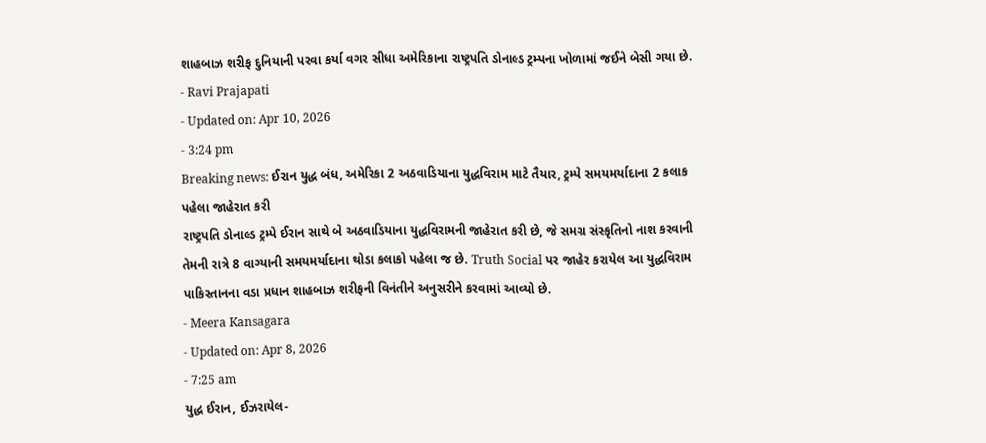શાહબાઝ શરીફ દુનિયાની પરવા કર્યા વગર સીધા અમેરિકાના રાષ્ટ્રપતિ ડોનાલ્ડ ટ્રમ્પના ખોળામાં જઈને બેસી ગયા છે.
- Ravi Prajapati
- Updated on: Apr 10, 2026
- 3:24 pm
Breaking news: ઈરાન યુદ્ધ બંધ, અમેરિકા 2 અઠવાડિયાના યુદ્ધવિરામ માટે તૈયાર, ટ્રમ્પે સમયમર્યાદાના 2 કલાક પહેલા જાહેરાત કરી
રાષ્ટ્રપતિ ડોનાલ્ડ ટ્રમ્પે ઈરાન સાથે બે અઠવાડિયાના યુદ્ધવિરામની જાહેરાત કરી છે, જે સમગ્ર સંસ્કૃતિનો નાશ કરવાની તેમની રાત્રે 8 વાગ્યાની સમયમર્યાદાના થોડા કલાકો પહેલા જ છે. Truth Social પર જાહેર કરાયેલ આ યુદ્ધવિરામ પાકિસ્તાનના વડા પ્રધાન શાહબાઝ શરીફની વિનંતીને અનુસરીને કરવામાં આવ્યો છે.
- Meera Kansagara
- Updated on: Apr 8, 2026
- 7:25 am
યુદ્ધ ઈરાન, ઈઝરાયેલ-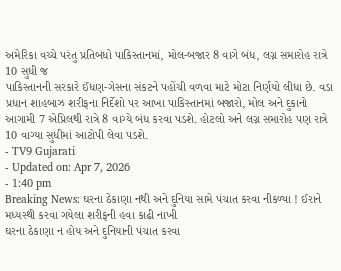અમેરિકા વચ્ચે પરંતુ પ્રતિબંધો પાકિસ્તાનમાં, મોલ-બજાર 8 વાગે બંધ, લગ્ન સમારોહ રાત્રે 10 સુધી જ
પાકિસ્તાનની સરકારે ઈંધણ-ગેસના સંકટને પહોંચી વળવા માટે મોટા નિર્ણયો લીધા છે. વડા પ્રધાન શાહબાઝ શરીફના નિર્દેશો પર આખા પાકિસ્તાનમાં બજારો, મોલ અને દુકાનો આગામી 7 એપ્રિલથી રાત્રે 8 વાગ્યે બંધ કરવા પડશે. હોટલો અને લગ્ન સમારોહ પણ રાત્રે 10 વાગ્યા સુધીમાં આટોપી લેવા પડશે.
- TV9 Gujarati
- Updated on: Apr 7, 2026
- 1:40 pm
Breaking News: ઘરના ઠેકાણા નથી અને દુનિયા સામે પંચાત કરવા નીકળ્યા ! ઈરાને મધ્યસ્થી કરવા ગયેલા શરીફની હવા કાઢી નાખી
ઘરના ઠેકાણા ન હોય અને દુનિયાની પંચાત કરવા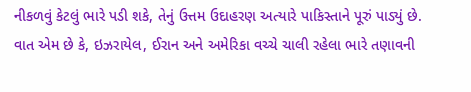નીકળવું કેટલું ભારે પડી શકે, તેનું ઉત્તમ ઉદાહરણ અત્યારે પાકિસ્તાને પૂરું પાડ્યું છે. વાત એમ છે કે, ઇઝરાયેલ, ઈરાન અને અમેરિકા વચ્ચે ચાલી રહેલા ભારે તણાવની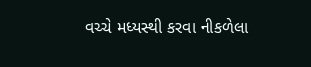વચ્ચે મધ્યસ્થી કરવા નીકળેલા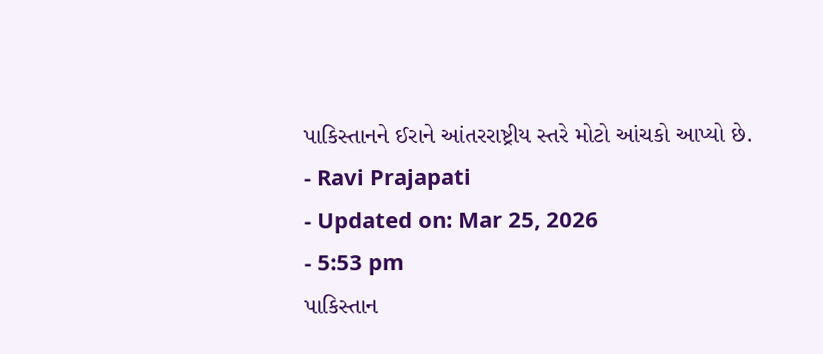પાકિસ્તાનને ઈરાને આંતરરાષ્ટ્રીય સ્તરે મોટો આંચકો આપ્યો છે.
- Ravi Prajapati
- Updated on: Mar 25, 2026
- 5:53 pm
પાકિસ્તાન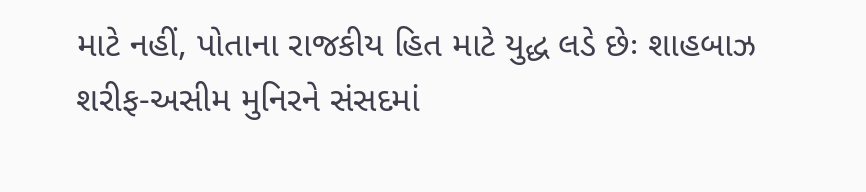માટે નહીં, પોતાના રાજકીય હિત માટે યુદ્ધ લડે છેઃ શાહબાઝ શરીફ-અસીમ મુનિરને સંસદમાં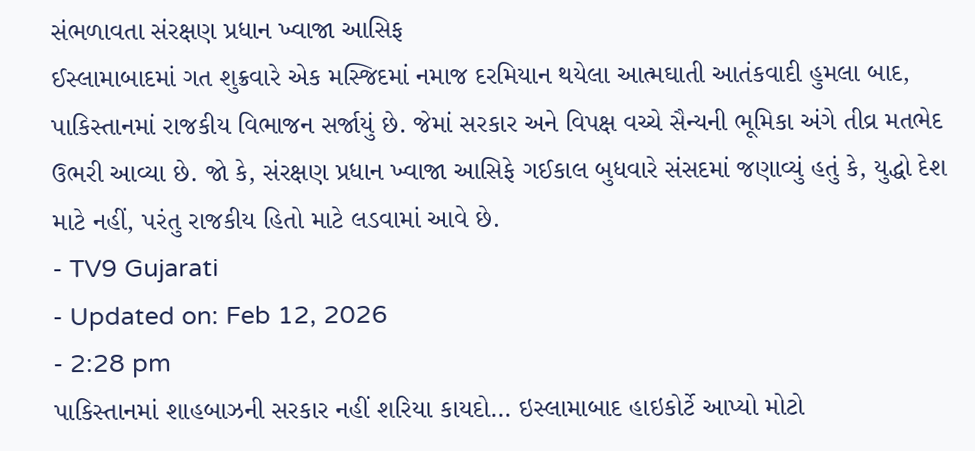સંભળાવતા સંરક્ષણ પ્રધાન ખ્વાજા આસિફ
ઈસ્લામાબાદમાં ગત શુક્રવારે એક મસ્જિદમાં નમાજ દરમિયાન થયેલા આત્મઘાતી આતંકવાદી હુમલા બાદ, પાકિસ્તાનમાં રાજકીય વિભાજન સર્જાયું છે. જેમાં સરકાર અને વિપક્ષ વચ્ચે સૈન્યની ભૂમિકા અંગે તીવ્ર મતભેદ ઉભરી આવ્યા છે. જો કે, સંરક્ષણ પ્રધાન ખ્વાજા આસિફે ગઈકાલ બુધવારે સંસદમાં જણાવ્યું હતું કે, યુદ્ધો દેશ માટે નહીં, પરંતુ રાજકીય હિતો માટે લડવામાં આવે છે.
- TV9 Gujarati
- Updated on: Feb 12, 2026
- 2:28 pm
પાકિસ્તાનમાં શાહબાઝની સરકાર નહીં શરિયા કાયદો… ઇસ્લામાબાદ હાઇકોર્ટે આપ્યો મોટો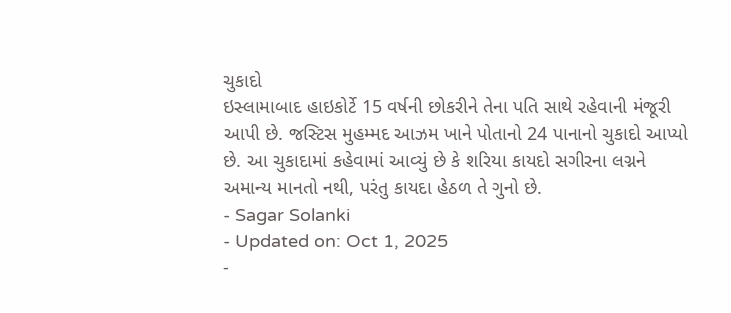ચુકાદો
ઇસ્લામાબાદ હાઇકોર્ટે 15 વર્ષની છોકરીને તેના પતિ સાથે રહેવાની મંજૂરી આપી છે. જસ્ટિસ મુહમ્મદ આઝમ ખાને પોતાનો 24 પાનાનો ચુકાદો આપ્યો છે. આ ચુકાદામાં કહેવામાં આવ્યું છે કે શરિયા કાયદો સગીરના લગ્નને અમાન્ય માનતો નથી, પરંતુ કાયદા હેઠળ તે ગુનો છે.
- Sagar Solanki
- Updated on: Oct 1, 2025
-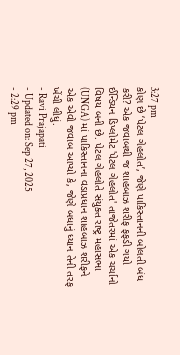3:27 pm
કોણ છે ‘પેટલ ગેહલોત’, જેણે પાકિસ્તાનની બોલતી બંધ કરી? એક જવાબથી જ શાહબાઝ શરીફ ફફડી ગયો
ઈન્ડિયન ડિપ્લોમેટ 'પેટલ ગેહલોત' તાજેતરમાં એક ચર્ચાનો વિષય બની છે. પેટલ ગેહલોતે સંયુક્ત રાષ્ટ્ર મહાસભા (UNGA) માં પાકિસ્તાનના વડાપ્રધાન શાહબાઝ શરીફને એક એવો જવાબ આપ્યો કે, જેણે બધાનું ધ્યાન તેની તરફ ખેંચી લીધું.
- Ravi Prajapati
- Updated on: Sep 27, 2025
- 2:29 pm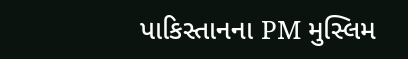પાકિસ્તાનના PM મુસ્લિમ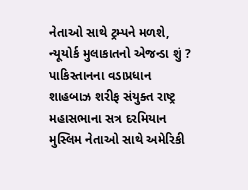નેતાઓ સાથે ટ્રમ્પને મળશે, ન્યૂયોર્ક મુલાકાતનો એજન્ડા શું ?
પાકિસ્તાનના વડાપ્રધાન શાહબાઝ શરીફ સંયુક્ત રાષ્ટ્ર મહાસભાના સત્ર દરમિયાન મુસ્લિમ નેતાઓ સાથે અમેરિકી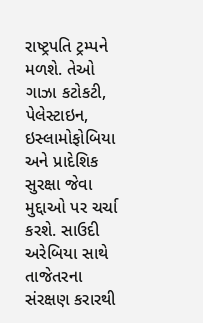રાષ્ટ્રપતિ ટ્રમ્પને મળશે. તેઓ ગાઝા કટોકટી, પેલેસ્ટાઇન, ઇસ્લામોફોબિયા અને પ્રાદેશિક સુરક્ષા જેવા મુદ્દાઓ પર ચર્ચા કરશે. સાઉદી અરેબિયા સાથે તાજેતરના સંરક્ષણ કરારથી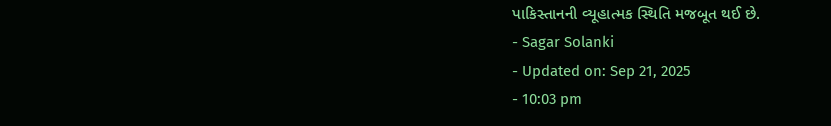પાકિસ્તાનની વ્યૂહાત્મક સ્થિતિ મજબૂત થઈ છે.
- Sagar Solanki
- Updated on: Sep 21, 2025
- 10:03 pm